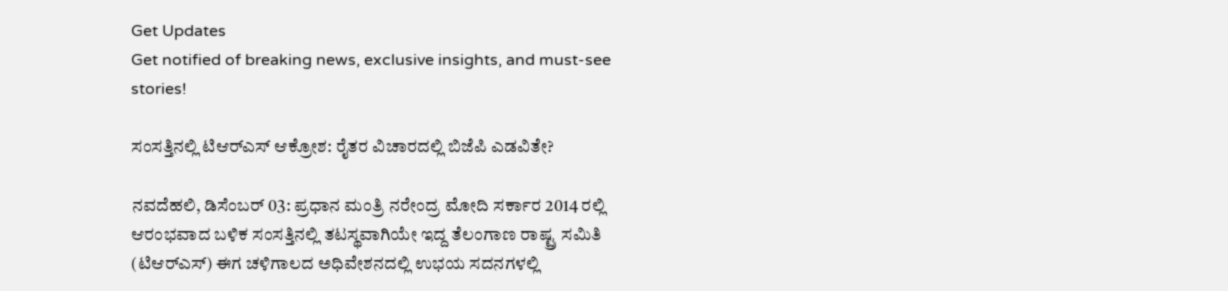Get Updates
Get notified of breaking news, exclusive insights, and must-see stories!

ಸಂಸತ್ತಿನಲ್ಲಿ ಟಿಆರ್‌ಎಸ್‌ ಆಕ್ರೋಶ: ರೈತರ ವಿಚಾರದಲ್ಲಿ ಬಿಜೆಪಿ ಎಡವಿತೇ?

ನವದೆಹಲಿ, ಡಿಸೆಂಬರ್‌ 03: ಪ್ರಧಾನ ಮಂತ್ರಿ ನರೇಂದ್ರ ಮೋದಿ ಸರ್ಕಾರ 2014 ರಲ್ಲಿ ಆರಂಭವಾದ ಬಳಿಕ ಸಂಸತ್ತಿನಲ್ಲಿ ತಟಸ್ಥವಾಗಿಯೇ ಇದ್ದ ತೆಲಂಗಾಣ ರಾಷ್ಟ್ರ ಸಮಿತಿ (ಟಿಆರ್‌ಎಸ್‌) ಈಗ ಚಳಿಗಾಲದ ಅಧಿವೇಶನದಲ್ಲಿ ಉಭಯ ಸದನಗಳಲ್ಲಿ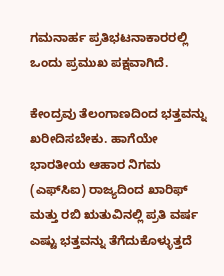ಗಮನಾರ್ಹ ಪ್ರತಿಭಟನಾಕಾರರಲ್ಲಿ ಒಂದು ಪ್ರಮುಖ ಪಕ್ಷವಾಗಿದೆ.

ಕೇಂದ್ರವು ತೆಲಂಗಾಣದಿಂದ ಭತ್ತವನ್ನು ಖರೀದಿಸಬೇಕು. ಹಾಗೆಯೇ ಭಾರತೀಯ ಆಹಾರ ನಿಗಮ (ಎಫ್‌ಸಿಐ) ರಾಜ್ಯದಿಂದ ಖಾರಿಫ್ ಮತ್ತು ರಬಿ ಋತುವಿನಲ್ಲಿ ಪ್ರತಿ ವರ್ಷ ಎಷ್ಟು ಭತ್ತವನ್ನು ತೆಗೆದುಕೊಳ್ಳುತ್ತದೆ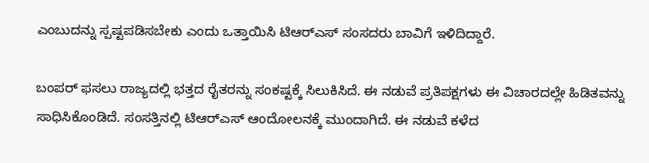ಎಂಬುದನ್ನು ಸ್ಪಷ್ಟಪಡಿಸಬೇಕು ಎಂದು ಒತ್ತಾಯಿಸಿ ಟಿಆರ್‌ಎಸ್ ಸಂಸದರು ಬಾವಿಗೆ ಇಳಿದಿದ್ದಾರೆ.

ಬಂಪರ್ ಫಸಲು ರಾಜ್ಯದಲ್ಲಿ ಭತ್ತದ ರೈತರನ್ನು ಸಂಕಷ್ಟಕ್ಕೆ ಸಿಲುಕಿಸಿದೆ. ಈ ನಡುವೆ ಪ್ರತಿಪಕ್ಷಗಳು ಈ ವಿಚಾರದಲ್ಲೇ ಹಿಡಿತವನ್ನು ಸಾಧಿಸಿಕೊಂಡಿದೆ. ಸಂಸತ್ತಿನಲ್ಲಿ ಟಿಆರ್‌ಎಸ್‌ ಆಂದೋಲನಕ್ಕೆ ಮುಂದಾಗಿದೆ. ಈ ನಡುವೆ ಕಳೆದ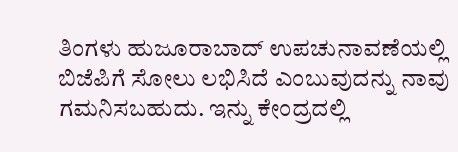ತಿಂಗಳು ಹುಜೂರಾಬಾದ್ ಉಪಚುನಾವಣೆಯಲ್ಲಿ ಬಿಜೆಪಿಗೆ ಸೋಲು ಲಭಿಸಿದೆ ಎಂಬುವುದನ್ನು ನಾವು ಗಮನಿಸಬಹುದು. ಇನ್ನು ಕೇಂದ್ರದಲ್ಲಿ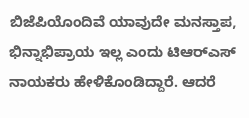ಬಿಜೆಪಿಯೊಂದಿವೆ ಯಾವುದೇ ಮನಸ್ತಾಪ, ಭಿನ್ನಾಭಿಪ್ರಾಯ ಇಲ್ಲ ಎಂದು ಟಿಆರ್‌ಎಸ್ ನಾಯಕರು ಹೇಳಿಕೊಂಡಿದ್ದಾರೆ. ಆದರೆ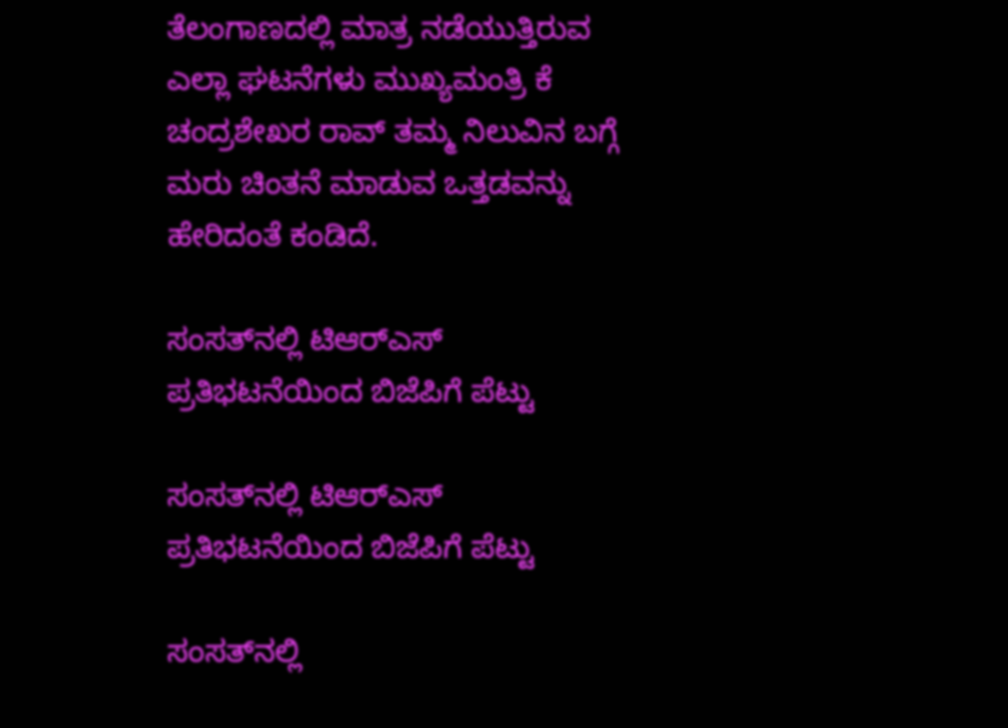ತೆಲಂಗಾಣದಲ್ಲಿ ಮಾತ್ರ ನಡೆಯುತ್ತಿರುವ ಎಲ್ಲಾ ಘಟನೆಗಳು ಮುಖ್ಯಮಂತ್ರಿ ಕೆ ಚಂದ್ರಶೇಖರ ರಾವ್ ತಮ್ಮ ನಿಲುವಿನ ಬಗ್ಗೆ ಮರು ಚಿಂತನೆ ಮಾಡುವ ಒತ್ತಡವನ್ನು ಹೇರಿದಂತೆ ಕಂಡಿದೆ.

ಸಂಸತ್‌ನಲ್ಲಿ ಟಿಆರ್‌ಎಸ್‌ ಪ್ರತಿಭಟನೆಯಿಂದ ಬಿಜೆಪಿಗೆ ಪೆಟ್ಟು

ಸಂಸತ್‌ನಲ್ಲಿ ಟಿಆರ್‌ಎಸ್‌ ಪ್ರತಿಭಟನೆಯಿಂದ ಬಿಜೆಪಿಗೆ ಪೆಟ್ಟು

ಸಂಸತ್‌ನಲ್ಲಿ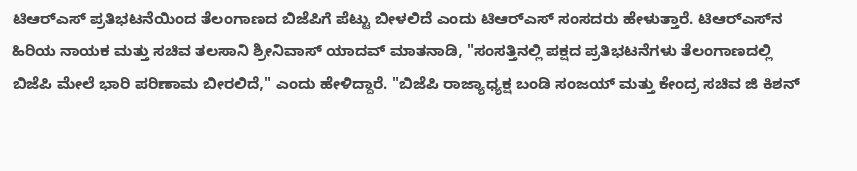ಟಿಆರ್‌ಎಸ್‌ ಪ್ರತಿಭಟನೆಯಿಂದ ತೆಲಂಗಾಣದ ಬಿಜೆಪಿಗೆ ಪೆಟ್ಟು ಬೀಳಲಿದೆ ಎಂದು ಟಿಆರ್‌ಎಸ್‌ ಸಂಸದರು ಹೇಳುತ್ತಾರೆ. ಟಿಆರ್‌ಎಸ್‌ನ ಹಿರಿಯ ನಾಯಕ ಮತ್ತು ಸಚಿವ ತಲಸಾನಿ ಶ್ರೀನಿವಾಸ್ ಯಾದವ್ ಮಾತನಾಡಿ, "ಸಂಸತ್ತಿನಲ್ಲಿ ಪಕ್ಷದ ಪ್ರತಿಭಟನೆಗಳು ತೆಲಂಗಾಣದಲ್ಲಿ ಬಿಜೆಪಿ ಮೇಲೆ ಭಾರಿ ಪರಿಣಾಮ ಬೀರಲಿದೆ," ಎಂದು ಹೇಳಿದ್ದಾರೆ. "ಬಿಜೆಪಿ ರಾಜ್ಯಾಧ್ಯಕ್ಷ ಬಂಡಿ ಸಂಜಯ್ ಮತ್ತು ಕೇಂದ್ರ ಸಚಿವ ಜಿ ಕಿಶನ್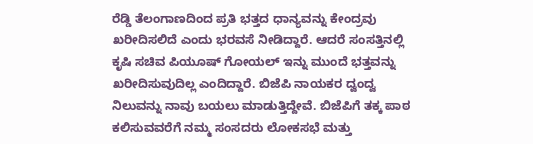ರೆಡ್ಡಿ ತೆಲಂಗಾಣದಿಂದ ಪ್ರತಿ ಭತ್ತದ ಧಾನ್ಯವನ್ನು ಕೇಂದ್ರವು ಖರೀದಿಸಲಿದೆ ಎಂದು ಭರವಸೆ ನೀಡಿದ್ದಾರೆ. ಆದರೆ ಸಂಸತ್ತಿನಲ್ಲಿ ಕೃಷಿ ಸಚಿವ ಪಿಯೂಷ್ ಗೋಯಲ್ ಇನ್ನು ಮುಂದೆ ಭತ್ತವನ್ನು ಖರೀದಿಸುವುದಿಲ್ಲ ಎಂದಿದ್ದಾರೆ. ಬಿಜೆಪಿ ನಾಯಕರ ದ್ವಂದ್ವ ನಿಲುವನ್ನು ನಾವು ಬಯಲು ಮಾಡುತ್ತಿದ್ದೇವೆ. ಬಿಜೆಪಿಗೆ ತಕ್ಕ ಪಾಠ ಕಲಿಸುವವರೆಗೆ ನಮ್ಮ ಸಂಸದರು ಲೋಕಸಭೆ ಮತ್ತು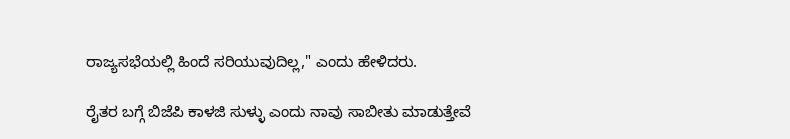ರಾಜ್ಯಸಭೆಯಲ್ಲಿ ಹಿಂದೆ ಸರಿಯುವುದಿಲ್ಲ," ಎಂದು ಹೇಳಿದರು.

ರೈತರ ಬಗ್ಗೆ ಬಿಜೆಪಿ ಕಾಳಜಿ ಸುಳ್ಳು ಎಂದು ನಾವು ಸಾಬೀತು ಮಾಡುತ್ತೇವೆ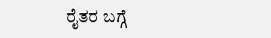ರೈತರ ಬಗ್ಗೆ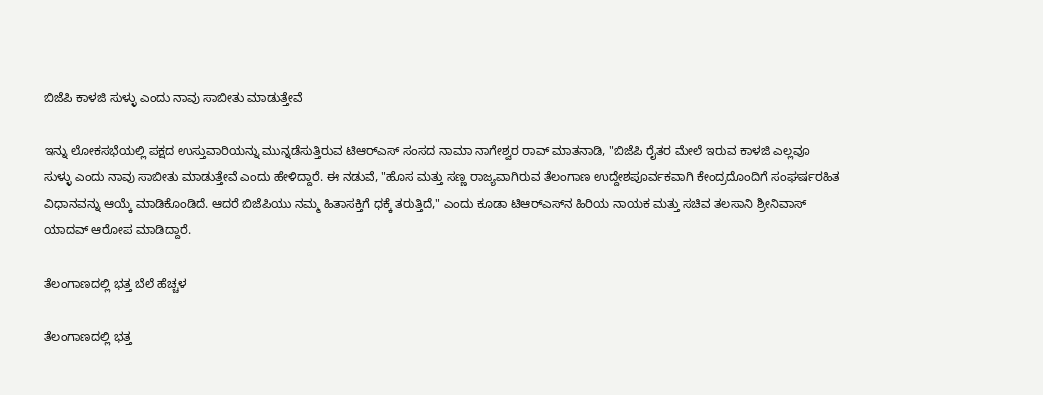ಬಿಜೆಪಿ ಕಾಳಜಿ ಸುಳ್ಳು ಎಂದು ನಾವು ಸಾಬೀತು ಮಾಡುತ್ತೇವೆ

ಇನ್ನು ಲೋಕಸಭೆಯಲ್ಲಿ ಪಕ್ಷದ ಉಸ್ತುವಾರಿಯನ್ನು ಮುನ್ನಡೆಸುತ್ತಿರುವ ಟಿಆರ್‌ಎಸ್ ಸಂಸದ ನಾಮಾ ನಾಗೇಶ್ವರ ರಾವ್ ಮಾತನಾಡಿ, "ಬಿಜೆಪಿ ರೈತರ ಮೇಲೆ ಇರುವ ಕಾಳಜಿ ಎಲ್ಲವೂ ಸುಳ್ಳು ಎಂದು ನಾವು ಸಾಬೀತು ಮಾಡುತ್ತೇವೆ ಎಂದು ಹೇಳಿದ್ದಾರೆ. ಈ ನಡುವೆ, "ಹೊಸ ಮತ್ತು ಸಣ್ಣ ರಾಜ್ಯವಾಗಿರುವ ತೆಲಂಗಾಣ ಉದ್ದೇಶಪೂರ್ವಕವಾಗಿ ಕೇಂದ್ರದೊಂದಿಗೆ ಸಂಘರ್ಷರಹಿತ ವಿಧಾನವನ್ನು ಆಯ್ಕೆ ಮಾಡಿಕೊಂಡಿದೆ. ಆದರೆ ಬಿಜೆಪಿಯು ನಮ್ಮ ಹಿತಾಸಕ್ತಿಗೆ ಧಕ್ಕೆ ತರುತ್ತಿದೆ," ಎಂದು ಕೂಡಾ ಟಿಆರ್‌ಎಸ್‌ನ ಹಿರಿಯ ನಾಯಕ ಮತ್ತು ಸಚಿವ ತಲಸಾನಿ ಶ್ರೀನಿವಾಸ್ ಯಾದವ್ ಆರೋಪ ಮಾಡಿದ್ದಾರೆ.

ತೆಲಂಗಾಣದಲ್ಲಿ ಭತ್ತ ಬೆಲೆ ಹೆಚ್ಚಳ

ತೆಲಂಗಾಣದಲ್ಲಿ ಭತ್ತ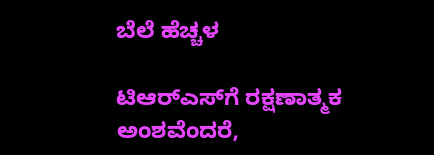ಬೆಲೆ ಹೆಚ್ಚಳ

ಟಿಆರ್‌ಎಸ್‌ಗೆ ರಕ್ಷಣಾತ್ಮಕ ಅಂಶವೆಂದರೆ,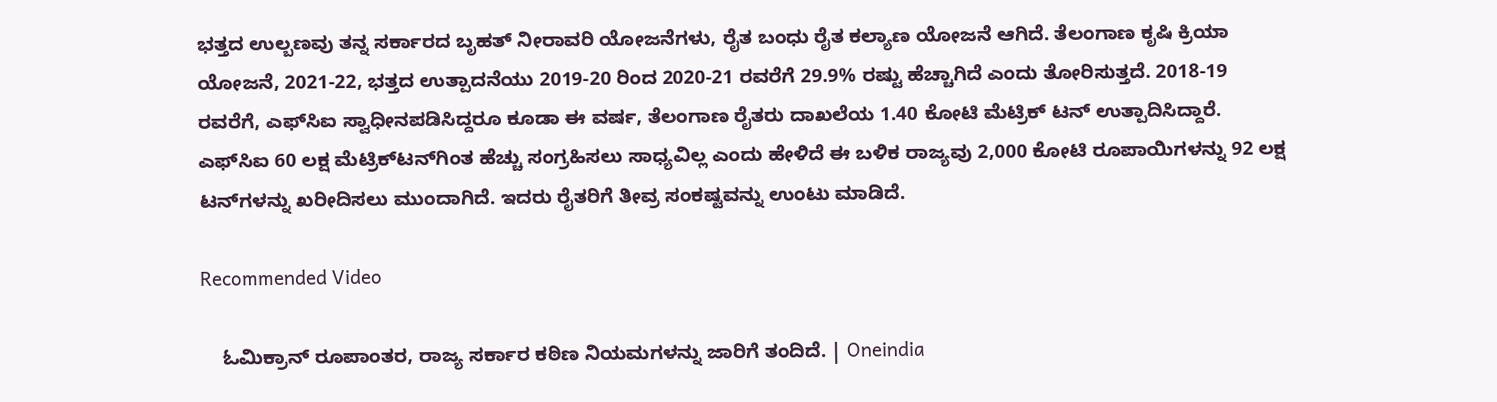ಭತ್ತದ ಉಲ್ಬಣವು ತನ್ನ ಸರ್ಕಾರದ ಬೃಹತ್ ನೀರಾವರಿ ಯೋಜನೆಗಳು, ರೈತ ಬಂಧು ರೈತ ಕಲ್ಯಾಣ ಯೋಜನೆ ಆಗಿದೆ. ತೆಲಂಗಾಣ ಕೃಷಿ ಕ್ರಿಯಾ ಯೋಜನೆ, 2021-22, ಭತ್ತದ ಉತ್ಪಾದನೆಯು 2019-20 ರಿಂದ 2020-21 ರವರೆಗೆ 29.9% ರಷ್ಟು ಹೆಚ್ಚಾಗಿದೆ ಎಂದು ತೋರಿಸುತ್ತದೆ. 2018-19 ರವರೆಗೆ, ಎಫ್‌ಸಿಐ ಸ್ವಾಧೀನಪಡಿಸಿದ್ದರೂ ಕೂಡಾ ಈ ವರ್ಷ, ತೆಲಂಗಾಣ ರೈತರು ದಾಖಲೆಯ 1.40 ಕೋಟಿ ಮೆಟ್ರಿಕ್‌ ಟನ್‌ ಉತ್ಪಾದಿಸಿದ್ದಾರೆ. ಎಫ್‌ಸಿಐ 60 ಲಕ್ಷ ಮೆಟ್ರಿಕ್‌ಟನ್‌ಗಿಂತ ಹೆಚ್ಚು ಸಂಗ್ರಹಿಸಲು ಸಾಧ್ಯವಿಲ್ಲ ಎಂದು ಹೇಳಿದೆ ಈ ಬಳಿಕ ರಾಜ್ಯವು 2,000 ಕೋಟಿ ರೂಪಾಯಿಗಳನ್ನು 92 ಲಕ್ಷ ಟನ್‌ಗಳನ್ನು ಖರೀದಿಸಲು ಮುಂದಾಗಿದೆ. ಇದರು ರೈತರಿಗೆ ತೀವ್ರ ಸಂಕಷ್ಟವನ್ನು ಉಂಟು ಮಾಡಿದೆ.

Recommended Video

    ಓಮಿಕ್ರಾನ್ ರೂಪಾಂತರ, ರಾಜ್ಯ ಸರ್ಕಾರ ಕಠಿಣ ನಿಯಮಗಳನ್ನು ಜಾರಿಗೆ ತಂದಿದೆ. | Oneindia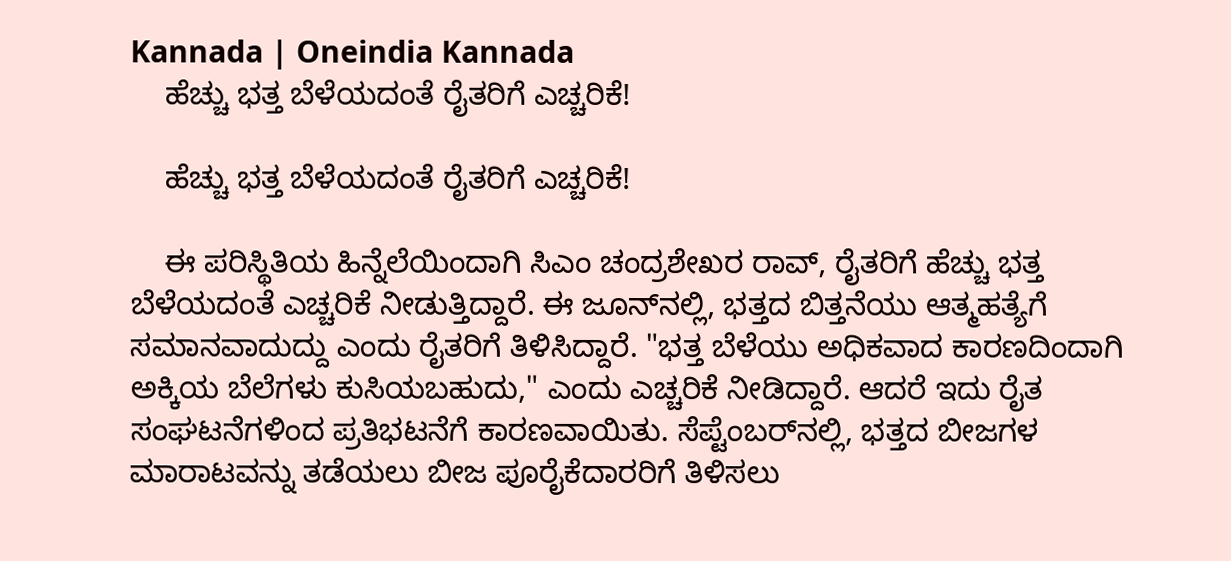Kannada | Oneindia Kannada
    ಹೆಚ್ಚು ಭತ್ತ ಬೆಳೆಯದಂತೆ ರೈತರಿಗೆ ಎಚ್ಚರಿಕೆ!

    ಹೆಚ್ಚು ಭತ್ತ ಬೆಳೆಯದಂತೆ ರೈತರಿಗೆ ಎಚ್ಚರಿಕೆ!

    ಈ ಪರಿಸ್ಥಿತಿಯ ಹಿನ್ನೆಲೆಯಿಂದಾಗಿ ಸಿಎಂ ಚಂದ್ರಶೇಖರ ರಾವ್, ರೈತರಿಗೆ ಹೆಚ್ಚು ಭತ್ತ ಬೆಳೆಯದಂತೆ ಎಚ್ಚರಿಕೆ ನೀಡುತ್ತಿದ್ದಾರೆ. ಈ ಜೂನ್‌ನಲ್ಲಿ, ಭತ್ತದ ಬಿತ್ತನೆಯು ಆತ್ಮಹತ್ಯೆಗೆ ಸಮಾನವಾದುದ್ದು ಎಂದು ರೈತರಿಗೆ ತಿಳಿಸಿದ್ದಾರೆ. "ಭತ್ತ ಬೆಳೆಯು ಅಧಿಕವಾದ ಕಾರಣದಿಂದಾಗಿ ಅಕ್ಕಿಯ ಬೆಲೆಗಳು ಕುಸಿಯಬಹುದು," ಎಂದು ಎಚ್ಚರಿಕೆ ನೀಡಿದ್ದಾರೆ. ಆದರೆ ಇದು ರೈತ ಸಂಘಟನೆಗಳಿಂದ ಪ್ರತಿಭಟನೆಗೆ ಕಾರಣವಾಯಿತು. ಸೆಪ್ಟೆಂಬರ್‌ನಲ್ಲಿ, ಭತ್ತದ ಬೀಜಗಳ ಮಾರಾಟವನ್ನು ತಡೆಯಲು ಬೀಜ ಪೂರೈಕೆದಾರರಿಗೆ ತಿಳಿಸಲು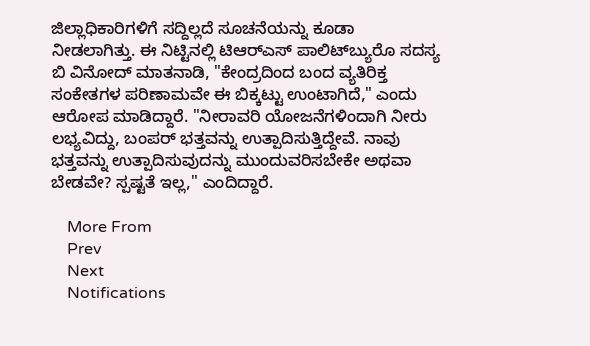ಜಿಲ್ಲಾಧಿಕಾರಿಗಳಿಗೆ ಸದ್ದಿಲ್ಲದೆ ಸೂಚನೆಯನ್ನು ಕೂಡಾ ನೀಡಲಾಗಿತ್ತು. ಈ ನಿಟ್ಟಿನಲ್ಲಿ ಟಿಆರ್‌ಎಸ್ ಪಾಲಿಟ್‌ಬ್ಯುರೊ ಸದಸ್ಯ ಬಿ ವಿನೋದ್ ಮಾತನಾಡಿ, "ಕೇಂದ್ರದಿಂದ ಬಂದ ವ್ಯತಿರಿಕ್ತ ಸಂಕೇತಗಳ ಪರಿಣಾಮವೇ ಈ ಬಿಕ್ಕಟ್ಟು ಉಂಟಾಗಿದೆ," ಎಂದು ಆರೋಪ ಮಾಡಿದ್ದಾರೆ. "ನೀರಾವರಿ ಯೋಜನೆಗಳಿಂದಾಗಿ ನೀರು ಲಭ್ಯವಿದ್ದು, ಬಂಪರ್ ಭತ್ತವನ್ನು ಉತ್ಪಾದಿಸುತ್ತಿದ್ದೇವೆ. ನಾವು ಭತ್ತವನ್ನು ಉತ್ಪಾದಿಸುವುದನ್ನು ಮುಂದುವರಿಸಬೇಕೇ ಅಥವಾ ಬೇಡವೇ? ಸ್ಪಷ್ಟತೆ ಇಲ್ಲ," ಎಂದಿದ್ದಾರೆ.

    More From
    Prev
    Next
    Notifications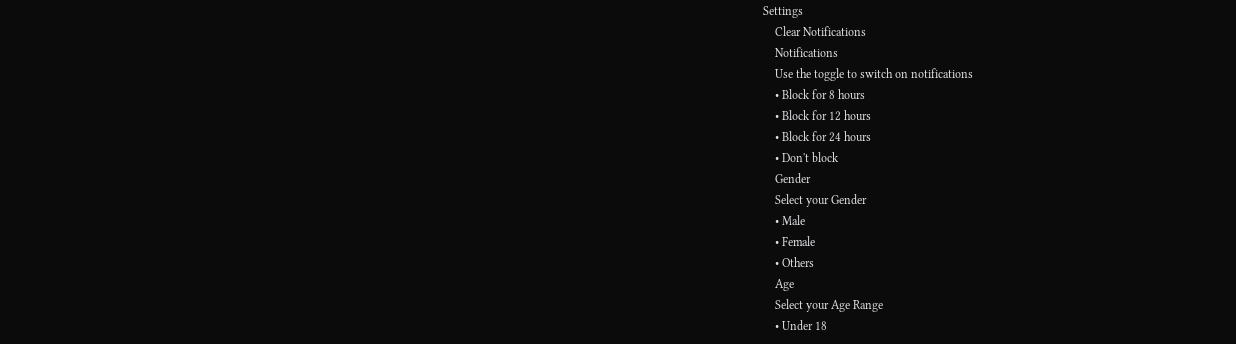Settings
    Clear Notifications
    Notifications
    Use the toggle to switch on notifications
    • Block for 8 hours
    • Block for 12 hours
    • Block for 24 hours
    • Don't block
    Gender
    Select your Gender
    • Male
    • Female
    • Others
    Age
    Select your Age Range
    • Under 18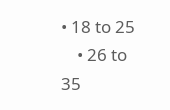• 18 to 25
    • 26 to 35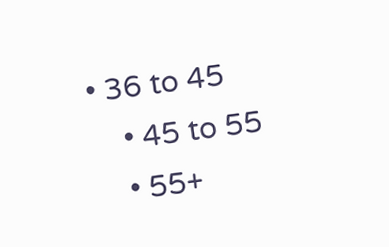• 36 to 45
    • 45 to 55
    • 55+